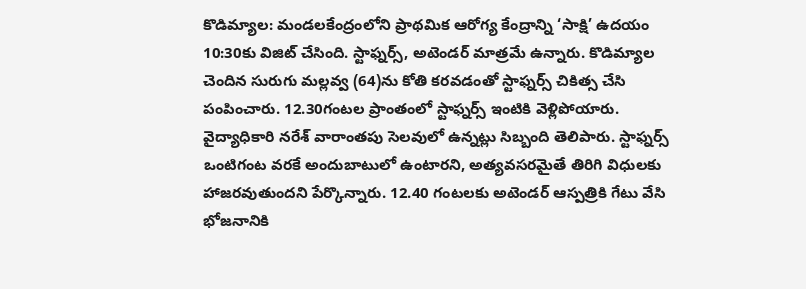కొడిమ్యాల: మండలకేంద్రంలోని ప్రాథమిక ఆరోగ్య కేంద్రాన్ని ‘సాక్షి’ ఉదయం 10:30కు విజిట్ చేసింది. స్టాఫ్నర్స్, అటెండర్ మాత్రమే ఉన్నారు. కొడిమ్యాల చెందిన సురుగు మల్లవ్వ (64)ను కోతి కరవడంతో స్టాఫ్నర్స్ చికిత్స చేసి పంపించారు. 12.30గంటల ప్రాంతంలో స్టాఫ్నర్స్ ఇంటికి వెళ్లిపోయారు. వైద్యాధికారి నరేశ్ వారాంతపు సెలవులో ఉన్నట్లు సిబ్బంది తెలిపారు. స్టాఫ్నర్స్ ఒంటిగంట వరకే అందుబాటులో ఉంటారని, అత్యవసరమైతే తిరిగి విధులకు హాజరవుతుందని పేర్కొన్నారు. 12.40 గంటలకు అటెండర్ ఆస్పత్రికి గేటు వేసి భోజనానికి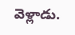వెళ్లాడు.